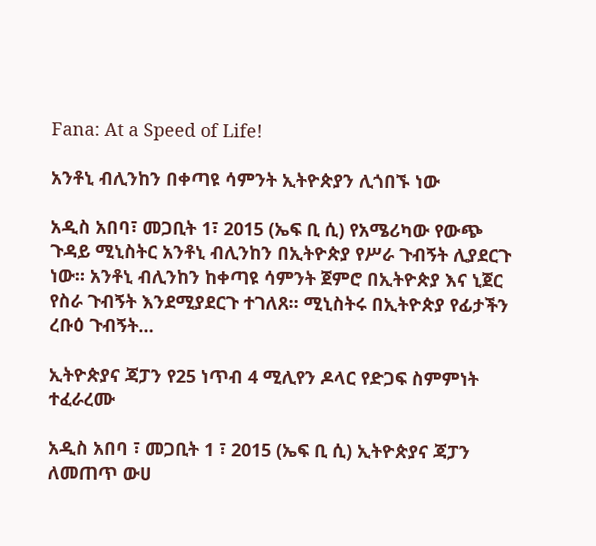Fana: At a Speed of Life!

አንቶኒ ብሊንከን በቀጣዩ ሳምንት ኢትዮጵያን ሊጎበኙ ነው

አዲስ አበባ፣ መጋቢት 1፣ 2015 (ኤፍ ቢ ሲ) የአሜሪካው የውጭ ጉዳይ ሚኒስትር አንቶኒ ብሊንከን በኢትዮጵያ የሥራ ጉብኝት ሊያደርጉ ነው። አንቶኒ ብሊንከን ከቀጣዩ ሳምንት ጀምሮ በኢትዮጵያ እና ኒጀር የስራ ጉብኝት እንደሚያደርጉ ተገለጸ። ሚኒስትሩ በኢትዮጵያ የፊታችን ረቡዕ ጉብኝት…

ኢትዮጵያና ጃፓን የ25 ነጥብ 4 ሚሊየን ዶላር የድጋፍ ስምምነት ተፈራረሙ

አዲስ አበባ ፣ መጋቢት 1 ፣ 2015 (ኤፍ ቢ ሲ) ኢትዮጵያና ጃፓን ለመጠጥ ውሀ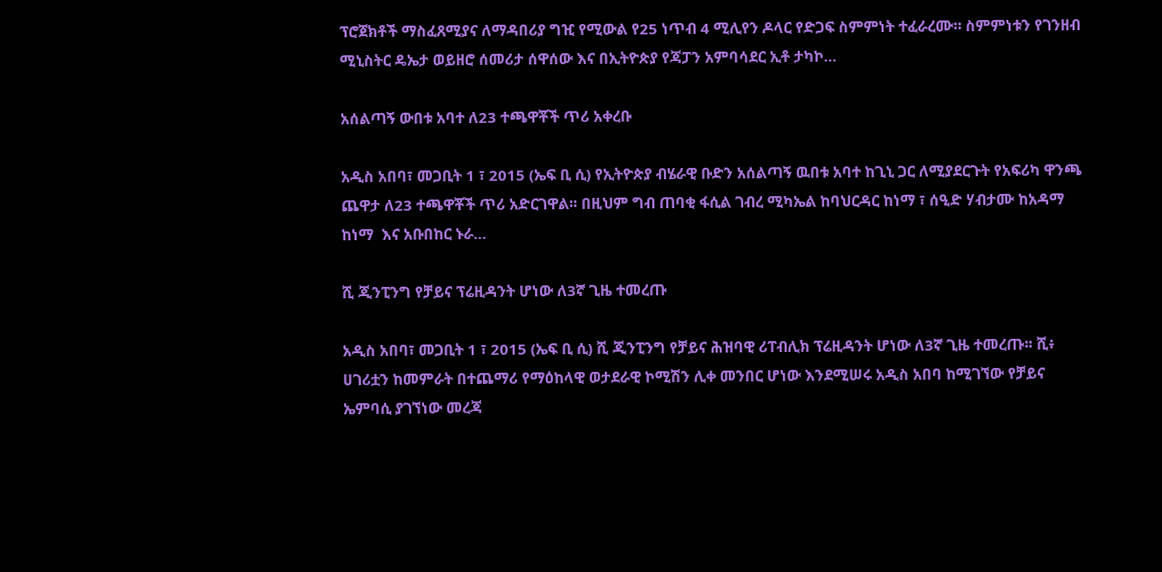ፕሮጀክቶች ማስፈጸሚያና ለማዳበሪያ ግዢ የሚውል የ25 ነጥብ 4 ሚሊየን ዶላር የድጋፍ ስምምነት ተፈራረሙ። ስምምነቱን የገንዘብ ሚኒስትር ዴኤታ ወይዘሮ ሰመሪታ ሰዋሰው እና በኢትዮጵያ የጃፓን አምባሳደር ኢቶ ታካኮ…

አሰልጣኝ ውበቱ አባተ ለ23 ተጫዋቾች ጥሪ አቀረቡ

አዲስ አበባ፣ መጋቢት 1 ፣ 2015 (ኤፍ ቢ ሲ) የኢትዮጵያ ብሄራዊ ቡድን አሰልጣኝ ዉበቱ አባተ ከጊኒ ጋር ለሚያደርጉት የአፍሪካ ዋንጫ ጨዋታ ለ23 ተጫዋቾች ጥሪ አድርገዋል፡፡ በዚህም ግብ ጠባቂ ፋሲል ገብረ ሚካኤል ከባህርዳር ከነማ ፣ ሰዒድ ሃብታሙ ከአዳማ ከነማ  እና አቡበከር ኑራ…

ሺ ጂንፒንግ የቻይና ፕሬዚዳንት ሆነው ለ3ኛ ጊዜ ተመረጡ

አዲስ አበባ፣ መጋቢት 1 ፣ 2015 (ኤፍ ቢ ሲ) ሺ ጂንፒንግ የቻይና ሕዝባዊ ሪፐብሊክ ፕሬዚዳንት ሆነው ለ3ኛ ጊዜ ተመረጡ፡፡ ሺ፥ ሀገሪቷን ከመምራት በተጨማሪ የማዕከላዊ ወታደራዊ ኮሚሽን ሊቀ መንበር ሆነው እንደሚሠሩ አዲስ አበባ ከሚገኘው የቻይና ኤምባሲ ያገኘነው መረጃ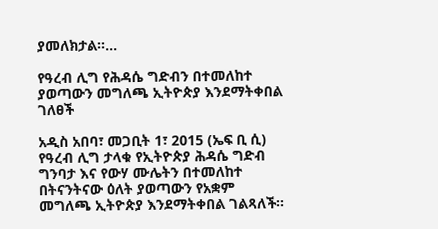ያመለክታል፡፡…

የዓረብ ሊግ የሕዳሴ ግድብን በተመለከተ ያወጣውን መግለጫ ኢትዮጵያ እንደማትቀበል ገለፀች

አዲስ አበባ፣ መጋቢት 1፣ 2015 (ኤፍ ቢ ሲ) የዓረብ ሊግ ታላቁ የኢትዮጵያ ሕዳሴ ግድብ ግንባታ እና የውሃ ሙሌትን በተመለከተ በትናንትናው ዕለት ያወጣውን የአቋም መግለጫ ኢትዮጵያ እንደማትቀበል ገልጻለች፡፡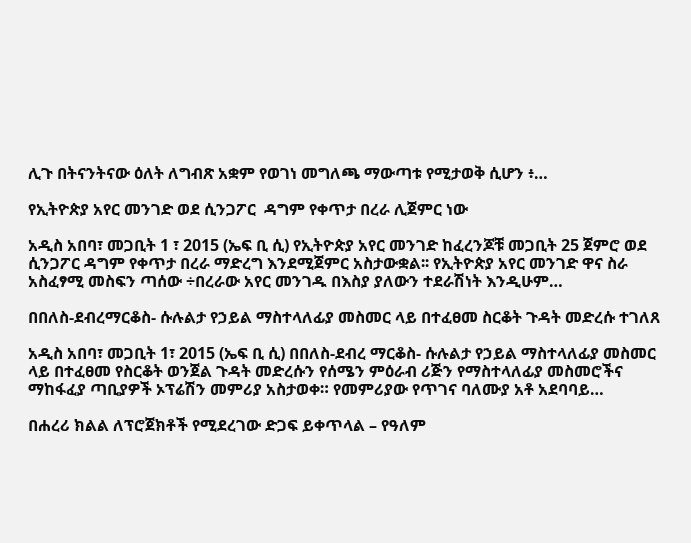ሊጉ በትናንትናው ዕለት ለግብጽ አቋም የወገነ መግለጫ ማውጣቱ የሚታወቅ ሲሆን ፥…

የኢትዮጵያ አየር መንገድ ወደ ሲንጋፖር  ዳግም የቀጥታ በረራ ሊጀምር ነው

አዲስ አበባ፣ መጋቢት 1 ፣ 2015 (ኤፍ ቢ ሲ) የኢትዮጵያ አየር መንገድ ከፈረንጆቹ መጋቢት 25 ጀምሮ ወደ ሲንጋፖር ዳግም የቀጥታ በረራ ማድረግ እንደሚጀምር አስታውቋል፡፡ የኢትዮጵያ አየር መንገድ ዋና ስራ አስፈፃሚ መስፍን ጣሰው ÷በረራው አየር መንገዱ በእስያ ያለውን ተደራሽነት እንዲሁም…

በበለስ-ደብረማርቆስ- ሱሉልታ የኃይል ማስተላለፊያ መስመር ላይ በተፈፀመ ስርቆት ጉዳት መድረሱ ተገለጸ

አዲስ አበባ፣ መጋቢት 1፣ 2015 (ኤፍ ቢ ሲ) በበለስ-ደብረ ማርቆስ- ሱሉልታ የኃይል ማስተላለፊያ መስመር ላይ በተፈፀመ የስርቆት ወንጀል ጉዳት መድረሱን የሰሜን ምዕራብ ሪጅን የማስተላለፊያ መስመሮችና ማከፋፈያ ጣቢያዎች ኦፕሬሽን መምሪያ አስታወቀ። የመምሪያው የጥገና ባለሙያ አቶ አደባባይ…

በሐረሪ ክልል ለፕሮጀክቶች የሚደረገው ድጋፍ ይቀጥላል – የዓለም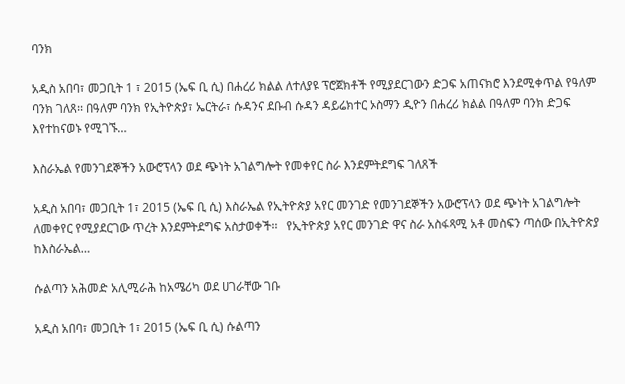ባንክ

አዲስ አበባ፣ መጋቢት 1 ፣ 2015 (ኤፍ ቢ ሲ) በሐረሪ ክልል ለተለያዩ ፕሮጀክቶች የሚያደርገውን ድጋፍ አጠናክሮ እንደሚቀጥል የዓለም ባንክ ገለጸ፡፡ በዓለም ባንክ የኢትዮጵያ፣ ኤርትራ፣ ሱዳንና ደቡብ ሱዳን ዳይሬክተር ኦስማን ዲዮን በሐረሪ ክልል በዓለም ባንክ ድጋፍ እየተከናወኑ የሚገኙ…

እስራኤል የመንገደኞችን አውሮፕላን ወደ ጭነት አገልግሎት የመቀየር ስራ እንደምትደግፍ ገለጸች

አዲስ አበባ፣ መጋቢት 1፣ 2015 (ኤፍ ቢ ሲ) እስራኤል የኢትዮጵያ አየር መንገድ የመንገደኞችን አውሮፕላን ወደ ጭነት አገልግሎት ለመቀየር የሚያደርገው ጥረት እንደምትደግፍ አስታወቀች፡፡   የኢትዮጵያ አየር መንገድ ዋና ስራ አስፋጻሚ አቶ መስፍን ጣሰው በኢትዮጵያ ከእስራኤል…

ሱልጣን አሕመድ አሊሚራሕ ከአሜሪካ ወደ ሀገራቸው ገቡ

አዲስ አበባ፣ መጋቢት 1፣ 2015 (ኤፍ ቢ ሲ) ሱልጣን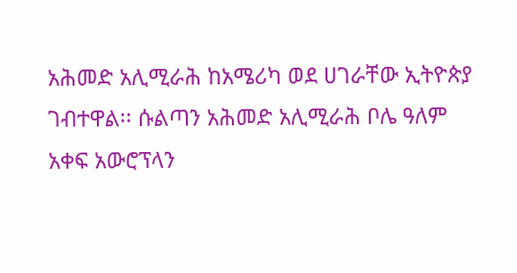አሕመድ አሊሚራሕ ከአሜሪካ ወደ ሀገራቸው ኢትዮጵያ ገብተዋል፡፡ ሱልጣን አሕመድ አሊሚራሕ ቦሌ ዓለም አቀፍ አውሮፕላን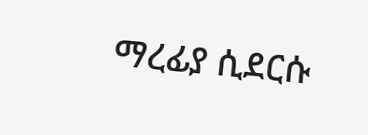ማረፊያ ሲደርሱ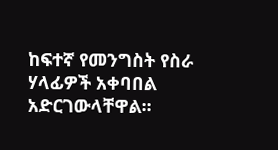ከፍተኛ የመንግስት የስራ ሃላፊዎች አቀባበል አድርገውላቸዋል፡፡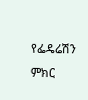የፌዴሬሽን ምክር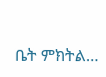ቤት ምክትል…